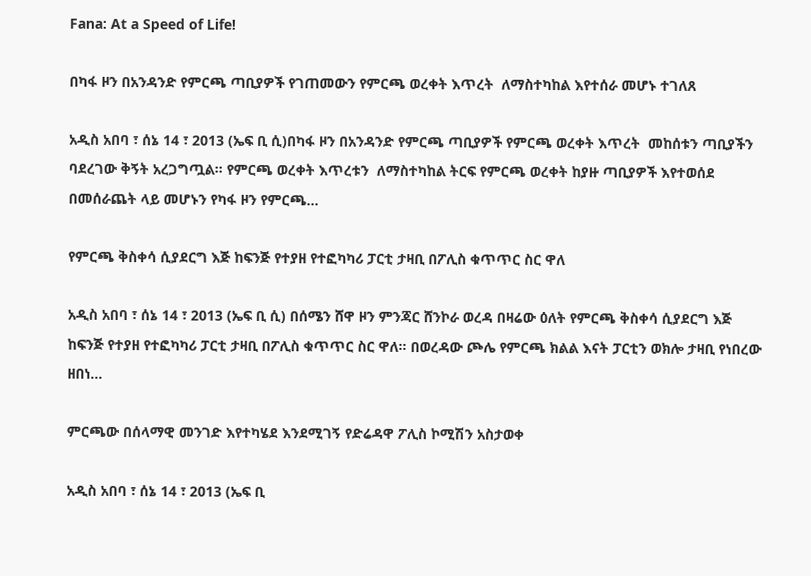Fana: At a Speed of Life!

በካፋ ዞን በአንዳንድ የምርጫ ጣቢያዎች የገጠመውን የምርጫ ወረቀት እጥረት  ለማስተካከል እየተሰራ መሆኑ ተገለጸ

አዲስ አበባ ፣ ሰኔ 14 ፣ 2013 (ኤፍ ቢ ሲ)በካፋ ዞን በአንዳንድ የምርጫ ጣቢያዎች የምርጫ ወረቀት እጥረት  መከሰቱን ጣቢያችን ባደረገው ቅኝት አረጋግጧል። የምርጫ ወረቀት እጥረቱን  ለማስተካከል ትርፍ የምርጫ ወረቀት ከያዙ ጣቢያዎች እየተወሰደ በመሰራጨት ላይ መሆኑን የካፋ ዞን የምርጫ…

የምርጫ ቅስቀሳ ሲያደርግ እጅ ከፍንጅ የተያዘ የተፎካካሪ ፓርቲ ታዛቢ በፖሊስ ቁጥጥር ስር ዋለ

አዲስ አበባ ፣ ሰኔ 14 ፣ 2013 (ኤፍ ቢ ሲ) በሰሜን ሸዋ ዞን ምንጃር ሸንኮራ ወረዳ በዛሬው ዕለት የምርጫ ቅስቀሳ ሲያደርግ እጅ ከፍንጅ የተያዘ የተፎካካሪ ፓርቲ ታዛቢ በፖሊስ ቁጥጥር ስር ዋለ። በወረዳው ጮሌ የምርጫ ክልል እናት ፓርቲን ወክሎ ታዛቢ የነበረው ዘበነ…

ምርጫው በሰላማዊ መንገድ እየተካሄደ እንደሚገኝ የድሬዳዋ ፖሊስ ኮሚሽን አስታወቀ

አዲስ አበባ ፣ ሰኔ 14 ፣ 2013 (ኤፍ ቢ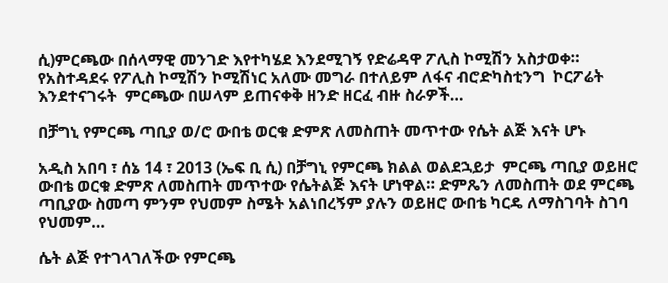ሲ)ምርጫው በሰላማዊ መንገድ እየተካሄደ እንደሚገኝ የድሬዳዋ ፖሊስ ኮሚሽን አስታወቀ። የአስተዳደሩ የፖሊስ ኮሚሽን ኮሚሽነር አለሙ መግራ በተለይም ለፋና ብሮድካስቲንግ  ኮርፖሬት እንደተናገሩት  ምርጫው በሠላም ይጠናቀቅ ዘንድ ዘርፈ ብዙ ስራዎች…

በቻግኒ የምርጫ ጣቢያ ወ/ሮ ውበቴ ወርቁ ድምጽ ለመስጠት መጥተው የሴት ልጅ እናት ሆኑ

አዲስ አበባ ፣ ሰኔ 14 ፣ 2013 (ኤፍ ቢ ሲ) በቻግኒ የምርጫ ክልል ወልደኋይታ  ምርጫ ጣቢያ ወይዘሮ ውበቴ ወርቁ ድምጽ ለመስጠት መጥተው የሴትልጅ እናት ሆነዋል። ድምጼን ለመስጠት ወደ ምርጫ ጣቢያው ስመጣ ምንም የህመም ስሜት አልነበረኝም ያሉን ወይዘሮ ውበቴ ካርዴ ለማስገባት ስገባ የህመም…

ሴት ልጅ የተገላገለችው የምርጫ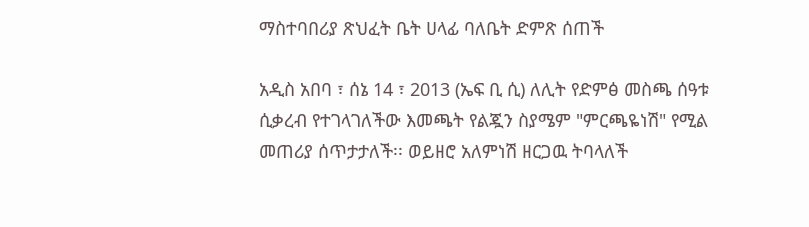ማስተባበሪያ ጽህፈት ቤት ሀላፊ ባለቤት ድምጽ ሰጠች

አዲስ አበባ ፣ ሰኔ 14 ፣ 2013 (ኤፍ ቢ ሲ) ለሊት የድምፅ መስጫ ሰዓቱ ሲቃረብ የተገላገለችው እመጫት የልጇን ስያሜም "ምርጫዬነሽ" የሚል መጠሪያ ሰጥታታለች፡፡ ወይዘሮ አለምነሽ ዘርጋዉ ትባላለች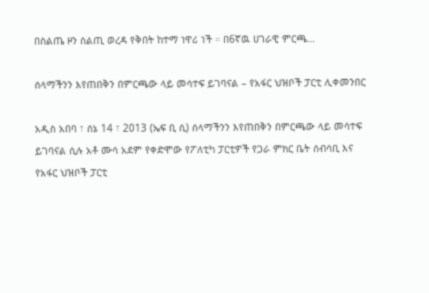በስልጤ ዞን ስልጢ ወረዳ የቅበት ከተማ ነዋሪ ነች ። በ6ኛዉ ሀገራዊ ምርጫ…

ሰላማችንን እየጠበቅን በምርጫው ላይ መሳተፍ ይገባናል – የአፋር ህዝቦች ፓርቲ ሊቀመንበር

አዲስ አበባ ፣ ሰኔ 14 ፣ 2013 (ኤፍ ቢ ሲ) ሰላማችንን እየጠበቅን በምርጫው ላይ መሳተፍ ይገባናል ሲሉ አቶ ሙሳ አደም የቀድሞው የፖለቲካ ፓርቲዎች የጋራ ምክር ቤት ሰብሳቢ እና የአፋር ህዝቦች ፓርቲ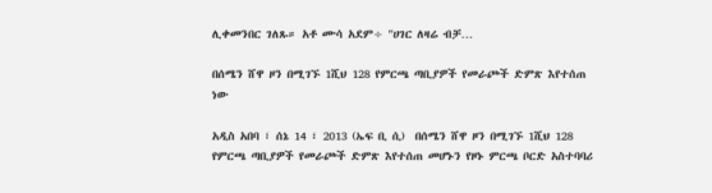ሊቀመንበር ገለጹ። አቶ ሙሳ አደም÷ "ሀገር ለዛሬ ብቻ…

በሰሜን ሸዋ ዞን በሚገኙ 1ሺህ 128 የምርጫ ጣቢያዎች የመራጮች ድምጽ እየተሰጠ ነው

አዲስ አበባ ፣ ሰኔ 14 ፣ 2013 (ኤፍ ቢ ሲ)  በሰሜን ሸዋ ዞን በሚገኙ 1ሺህ 128 የምርጫ ጣቢያዎች የመራጮች ድምጽ እየተሰጠ መሆኑን የዞኑ ምርጫ ቦርድ አስተባባሪ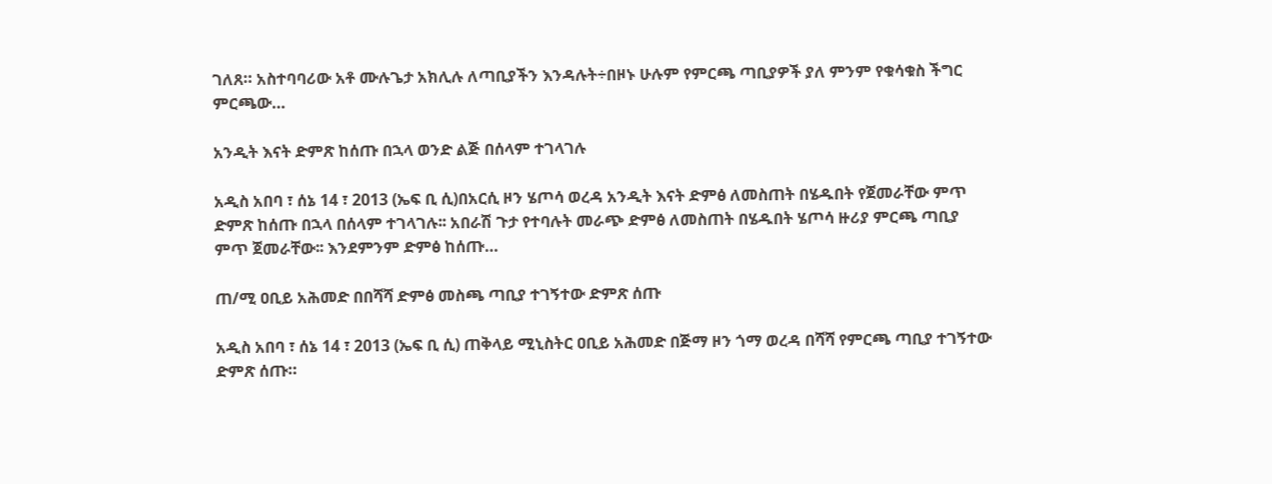ገለጸ። አስተባባሪው አቶ ሙሉጌታ አክሊሉ ለጣቢያችን እንዳሉት÷በዞኑ ሁሉም የምርጫ ጣቢያዎች ያለ ምንም የቁሳቁስ ችግር ምርጫው…

አንዲት እናት ድምጽ ከሰጡ በኋላ ወንድ ልጅ በሰላም ተገላገሉ

አዲስ አበባ ፣ ሰኔ 14 ፣ 2013 (ኤፍ ቢ ሲ)በአርሲ ዞን ሄጦሳ ወረዳ አንዲት እናት ድምፅ ለመስጠት በሄዱበት የጀመራቸው ምጥ ድምጽ ከሰጡ በኋላ በሰላም ተገላገሉ፡፡ አበራሽ ጉታ የተባሉት መራጭ ድምፅ ለመስጠት በሄዱበት ሄጦሳ ዙሪያ ምርጫ ጣቢያ ምጥ ጀመራቸው፡፡ እንደምንም ድምፅ ከሰጡ…

ጠ/ሚ ዐቢይ አሕመድ በበሻሻ ድምፅ መስጫ ጣቢያ ተገኝተው ድምጽ ሰጡ

አዲስ አበባ ፣ ሰኔ 14 ፣ 2013 (ኤፍ ቢ ሲ) ጠቅላይ ሚኒስትር ዐቢይ አሕመድ በጅማ ዞን ጎማ ወረዳ በሻሻ የምርጫ ጣቢያ ተገኝተው ድምጽ ሰጡ።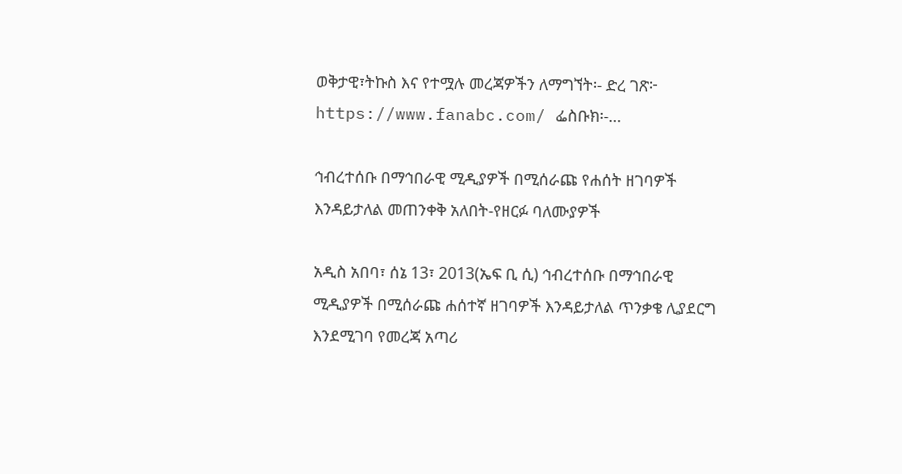ወቅታዊ፣ትኩስ እና የተሟሉ መረጃዎችን ለማግኘት፡- ድረ ገጽ፦ https://www.fanabc.com/ ፌስቡክ፡-…

ኅብረተሰቡ በማኅበራዊ ሚዲያዎች በሚሰራጩ የሐሰት ዘገባዎች እንዳይታለል መጠንቀቅ አለበት-የዘርፉ ባለሙያዎች

አዲስ አበባ፣ ሰኔ 13፣ 2013(ኤፍ ቢ ሲ) ኅብረተሰቡ በማኅበራዊ ሚዲያዎች በሚሰራጩ ሐሰተኛ ዘገባዎች እንዳይታለል ጥንቃቄ ሊያደርግ እንደሚገባ የመረጃ አጣሪ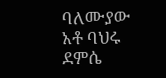ባለሙያው አቶ ባህሩ ደምሴ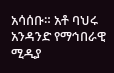አሳሰቡ። አቶ ባህሩ አንዳንድ የማኅበራዊ ሚዲያ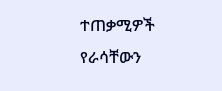ተጠቃሚዎች የራሳቸውን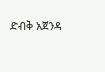ድብቅ አጀንዳ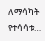ለማሳካት የተሳሳቱ…